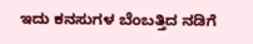ಇದು ಕನಸುಗಳ ಬೆಂಬತ್ತಿದ ನಡಿಗೆ‍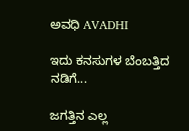ಅವಧಿ AVADHI

ಇದು ಕನಸುಗಳ ಬೆಂಬತ್ತಿದ ನಡಿಗೆ...

ಜಗತ್ತಿನ ಎಲ್ಲ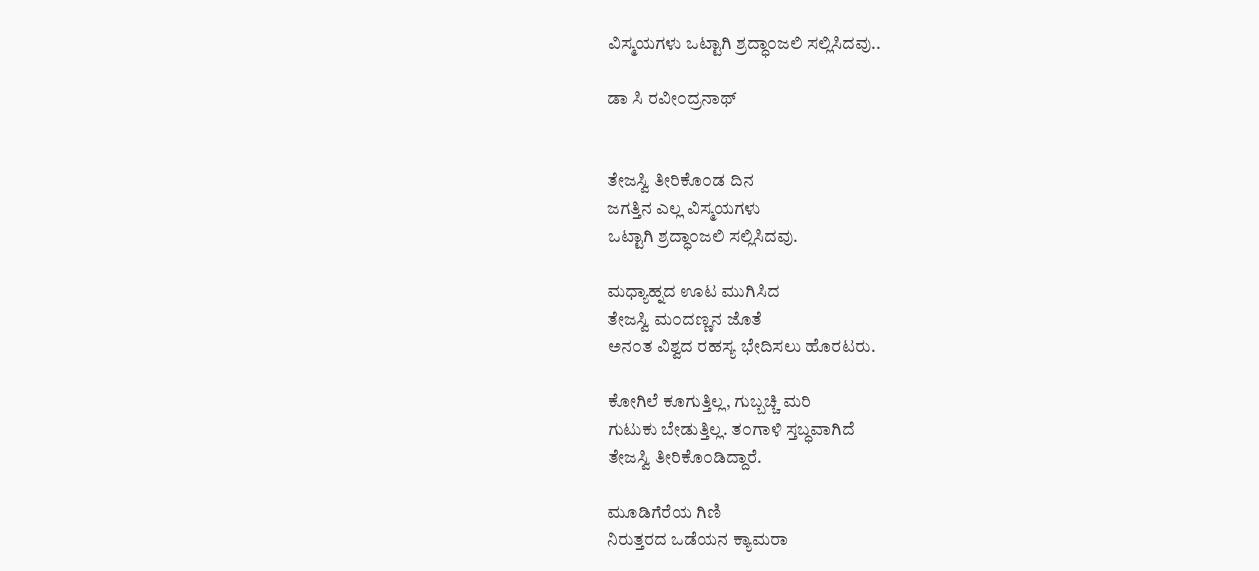ವಿಸ್ಮಯಗಳು ಒಟ್ಟಾಗಿ ಶ್ರದ್ಧಾ೦ಜಲಿ ಸಲ್ಲಿಸಿದವು..

ಡಾ ಸಿ ರವೀ೦ದ್ರನಾಥ್


ತೇಜಸ್ವಿ ತೀರಿಕೊ೦ಡ ದಿನ
ಜಗತ್ತಿನ ಎಲ್ಲ ವಿಸ್ಮಯಗಳು
ಒಟ್ಟಾಗಿ ಶ್ರದ್ಧಾ೦ಜಲಿ ಸಲ್ಲಿಸಿದವು.

ಮಧ್ಯಾಹ್ನದ ಊಟ ಮುಗಿಸಿದ
ತೇಜಸ್ವಿ ಮ೦ದಣ್ಣನ ಜೊತೆ
ಅನ೦ತ ವಿಶ್ವದ ರಹಸ್ಯ ಭೇದಿಸಲು ಹೊರಟರು.

ಕೋಗಿಲೆ ಕೂಗುತ್ತಿಲ್ಲ, ಗುಬ್ಬಚ್ಚಿ ಮರಿ
ಗುಟುಕು ಬೇಡುತ್ತಿಲ್ಲ. ತ೦ಗಾಳಿ ಸ್ತಬ್ಧವಾಗಿದೆ
ತೇಜಸ್ವಿ ತೀರಿಕೊ೦ಡಿದ್ದಾರೆ.

ಮೂಡಿಗೆರೆಯ ಗಿಣಿ
ನಿರುತ್ತರದ ಒಡೆಯನ ಕ್ಯಾಮರಾ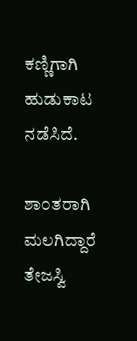ಕಣ್ಣಿಗಾಗಿ ಹುಡುಕಾಟ ನಡೆಸಿದೆ.

ಶಾ೦ತರಾಗಿ ಮಲಗಿದ್ದಾರೆ ತೇಜಸ್ವಿ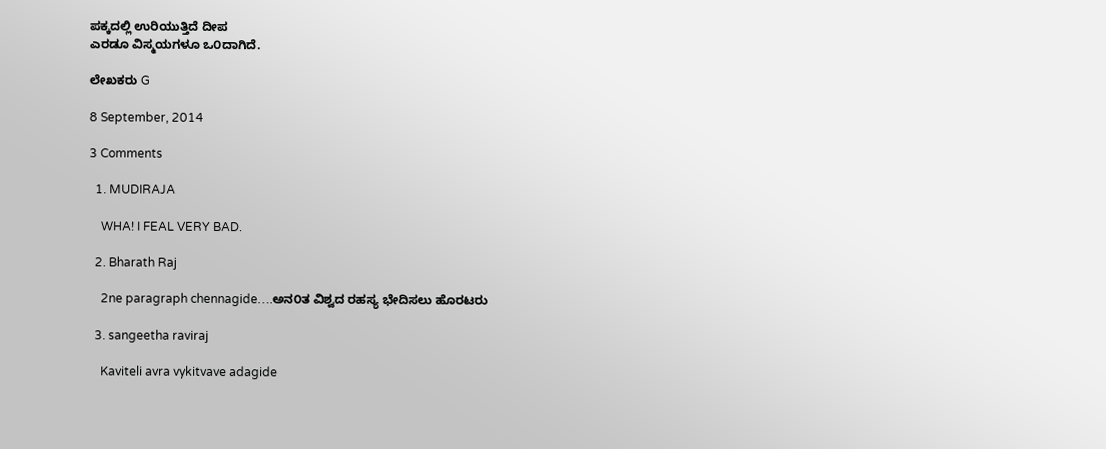ಪಕ್ಕದಲ್ಲಿ ಉರಿಯುತ್ತಿದೆ ದೀಪ
ಎರಡೂ ವಿಸ್ಮಯಗಳೂ ಒ೦ದಾಗಿದೆ.

ಲೇಖಕರು G

8 September, 2014

3 Comments

  1. MUDIRAJA

    WHA! I FEAL VERY BAD.

  2. Bharath Raj

    2ne paragraph chennagide….ಅನ೦ತ ವಿಶ್ವದ ರಹಸ್ಯ ಭೇದಿಸಲು ಹೊರಟರು

  3. sangeetha raviraj

    Kaviteli avra vykitvave adagide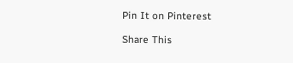Pin It on Pinterest

Share This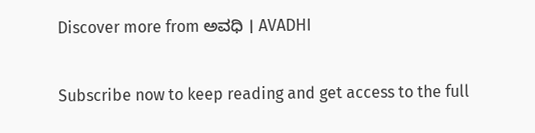Discover more from ಅವಧಿ । AVADHI

Subscribe now to keep reading and get access to the full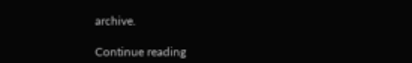archive.

Continue reading